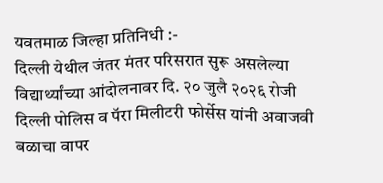यवतमाळ जिल्हा प्रतिनिधी :-
दिल्ली येथील जंतर मंतर परिसरात सुरू असलेल्या विद्यार्थ्यांच्या आंदोलनावर दि. २० जुलै २०२६ रोजी दिल्ली पोलिस व पॅरा मिलीटरी फोर्सेस यांनी अवाजवी बळाचा वापर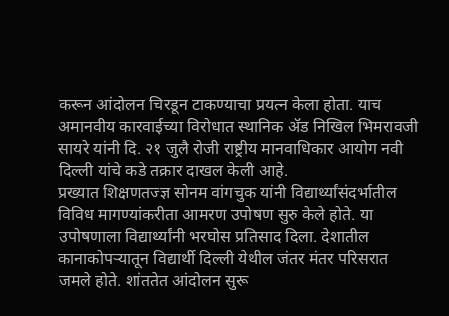करून आंदोलन चिरडून टाकण्याचा प्रयत्न केला होता. याच अमानवीय कारवाईच्या विरोधात स्थानिक ॲड निखिल भिमरावजी सायरे यांनी दि. २१ जुलै रोजी राष्ट्रीय मानवाधिकार आयोग नवी दिल्ली यांचे कडे तक्रार दाखल केली आहे.
प्रख्यात शिक्षणतज्ज्ञ सोनम वांगचुक यांनी विद्यार्थ्यांसंदर्भातील विविध मागण्यांकरीता आमरण उपोषण सुरु केले होते. या उपोषणाला विद्यार्थ्यांनी भरघोस प्रतिसाद दिला. देशातील कानाकोपऱ्यातून विद्यार्थी दिल्ली येथील जंतर मंतर परिसरात जमले होते. शांततेत आंदोलन सुरू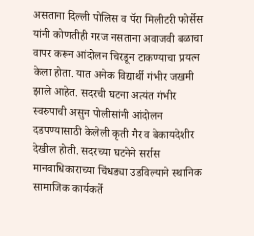असताना दिल्ली पोलिस व पॅरा मिलीटरी फोर्सेस यांनी कोणतीही गरज नसताना अवाजवी बळाचा वापर करून आंदोलन चिरडून टाकण्याचा प्रयत्न केला होता. यात अनेक विद्यार्थी गंभीर जखमी झाले आहेत. सदरची घटना अत्यंत गंभीर स्वरुपाची असुन पोलीसांनी आंदोलन दडपण्यासाठी केलेली कृती गैर व बेकायदेशीर देखील होती. सदरच्या घटनेने सर्रास मानवाधिकाराच्या चिंधड्या उडविल्याने स्थानिक सामाजिक कार्यकर्ते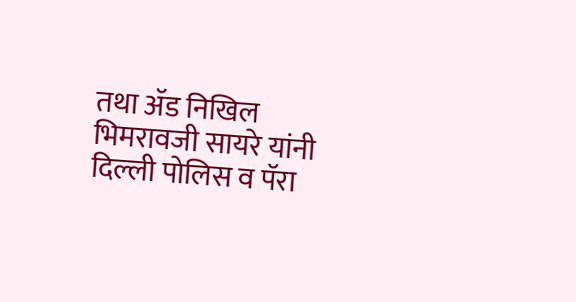तथा ॲड निखिल भिमरावजी सायरे यांनी दिल्ली पोलिस व पॅरा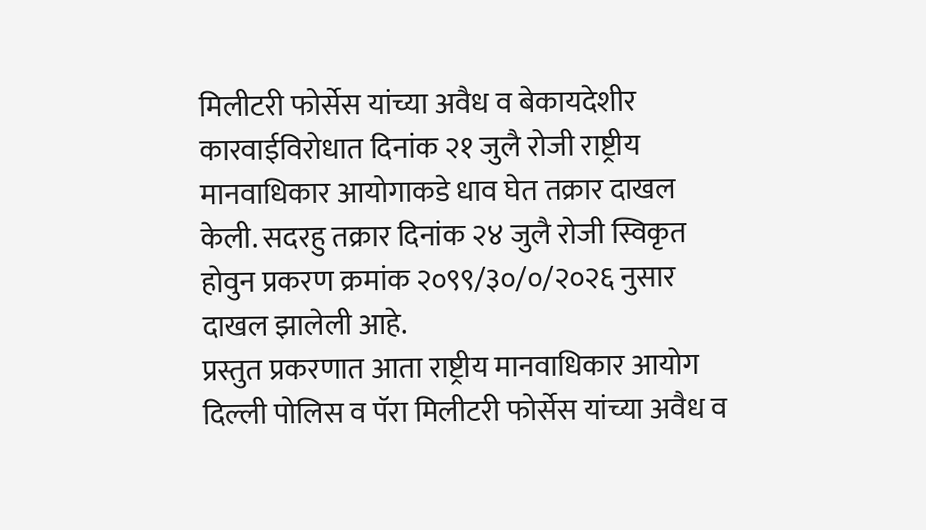मिलीटरी फोर्सेस यांच्या अवैध व बेकायदेशीर कारवाईविरोधात दिनांक २१ जुलै रोजी राष्ट्रीय मानवाधिकार आयोगाकडे धाव घेत तक्रार दाखल केली. सदरहु तक्रार दिनांक २४ जुलै रोजी स्विकृत होवुन प्रकरण क्रमांक २०९९/३०/०/२०२६ नुसार दाखल झालेली आहे.
प्रस्तुत प्रकरणात आता राष्ट्रीय मानवाधिकार आयोग दिल्ली पोलिस व पॅरा मिलीटरी फोर्सेस यांच्या अवैध व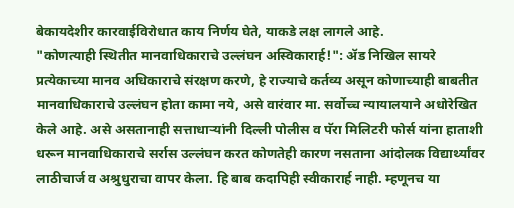बेकायदेशीर कारवाईविरोधात काय निर्णय घेते, याकडे लक्ष लागले आहे.
"कोणत्याही स्थितीत मानवाधिकाराचे उल्लंघन अस्विकारार्ह!": ॲड निखिल सायरे
प्रत्येकाच्या मानव अधिकाराचे संरक्षण करणे, हे राज्याचे कर्तव्य असून कोणाच्याही बाबतीत मानवाधिकाराचे उल्लंघन होता कामा नये, असे वारंवार मा. सर्वोच्च न्यायालयाने अधोरेखित केले आहे. असे असतानाही सत्ताधाऱ्यांनी दिल्ली पोलीस व पॅरा मिलिटरी फोर्स यांना हाताशी धरून मानवाधिकाराचे सर्रास उल्लंघन करत कोणतेही कारण नसताना आंदोलक विद्यार्थ्यांवर लाठीचार्ज व अश्रुधुराचा वापर केला. हि बाब कदापिही स्वीकारार्ह नाही. म्हणूनच या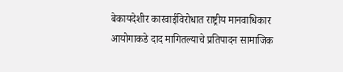बेकायदेशीर कारवाईविरोधात राष्ट्रीय मानवाधिकार आयोगाकडे दाद मागितल्याचे प्रतिपादन सामाजिक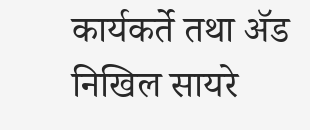कार्यकर्ते तथा ॲड निखिल सायरे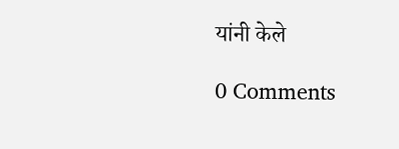यांनी केले

0 Comments